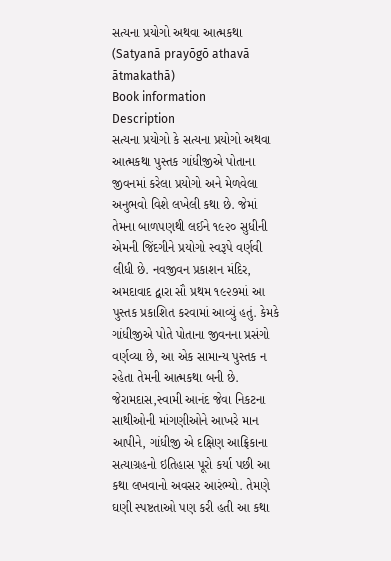સત્યના પ્રયોગો અથવા આત્મકથા (Satyanā prayōgō athavā ātmakathā)
Book information
Description
સત્યના પ્રયોગો કે સત્યના પ્રયોગો અથવા આત્મકથા પુસ્તક ગાંધીજીએ પોતાના જીવનમાં કરેલા પ્રયોગો અને મેળવેલા અનુભવો વિશે લખેલી કથા છે. જેમાં તેમના બાળપણથી લઈને ૧૯૨૦ સુધીની એમની જિંદગીને પ્રયોગો સ્વરૂપે વર્ણવી લીધી છે. નવજીવન પ્રકાશન મંદિર, અમદાવાદ દ્વારા સૌ પ્રથમ ૧૯૨૭માં આ પુસ્તક પ્રકાશિત કરવામાં આવ્યું હતું. કેમકે ગાંધીજીએ પોતે પોતાના જીવનના પ્રસંગો વર્ણવ્યા છે, આ એક સામાન્ય પુસ્તક ન રહેતા તેમની આત્મકથા બની છે. જેરામદાસ,સ્વામી આનંદ જેવા નિકટના સાથીઓની માંગણીઓને આખરે માન આપીને, ગાંધીજી એ દક્ષિણ આફ્રિકાના સત્યાગ્રહનો ઇતિહાસ પૂરો કર્યા પછી આ કથા લખવાનો અવસર આરંભ્યો. તેમણે ઘણી સ્પષ્ટતાઓ પણ કરી હતી આ કથા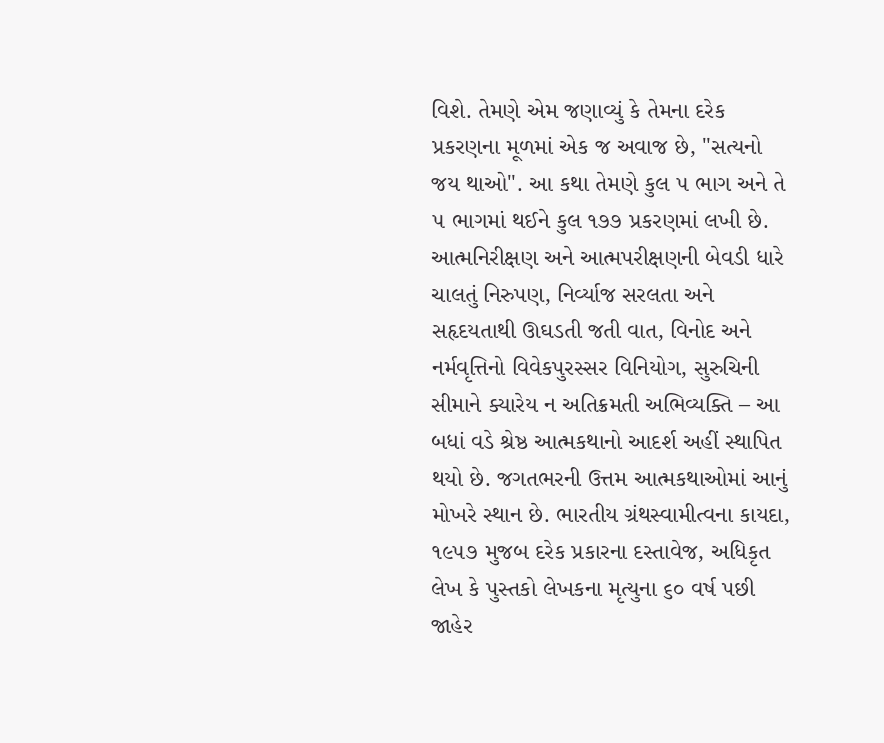વિશે. તેમણે એમ જણાવ્યું કે તેમના દરેક પ્રકરણના મૂળમાં એક જ અવાજ છે, "સત્યનો જય થાઓ". આ કથા તેમણે કુલ ૫ ભાગ અને તે ૫ ભાગમાં થઈને કુલ ૧૭૭ પ્રકરણમાં લખી છે. આત્મનિરીક્ષણ અને આત્મપરીક્ષણની બેવડી ધારે ચાલતું નિરુપણ, નિર્વ્યાજ સરલતા અને સહૃદયતાથી ઊઘડતી જતી વાત, વિનોદ અને નર્મવૃત્તિનો વિવેકપુરસ્સર વિનિયોગ, સુરુચિની સીમાને ક્યારેય ન અતિક્રમતી અભિવ્યક્તિ – આ બધાં વડે શ્રેષ્ઠ આત્મકથાનો આદર્શ અહીં સ્થાપિત થયો છે. જગતભરની ઉત્તમ આત્મકથાઓમાં આનું મોખરે સ્થાન છે. ભારતીય ગ્રંથસ્વામીત્વના કાયદા, ૧૯૫૭ મુજબ દરેક પ્રકારના દસ્તાવેજ, અધિકૃત લેખ કે પુસ્તકો લેખકના મૃત્યુના ૬૦ વર્ષ પછી જાહેર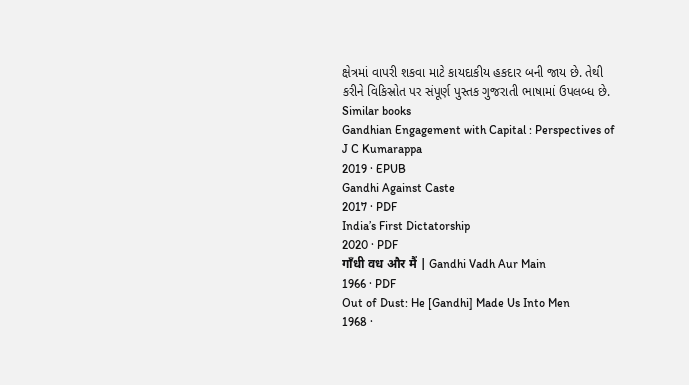ક્ષેત્રમાં વાપરી શકવા માટે કાયદાકીય હકદાર બની જાય છે. તેથી કરીને વિકિસ્રોત પર સંપૂર્ણ પુસ્તક ગુજરાતી ભાષામાં ઉપલબ્ધ છે.
Similar books
Gandhian Engagement with Capital : Perspectives of J C Kumarappa
2019 · EPUB
Gandhi Against Caste
2017 · PDF
India’s First Dictatorship
2020 · PDF
गाँधी वध और मैं | Gandhi Vadh Aur Main
1966 · PDF
Out of Dust: He [Gandhi] Made Us Into Men
1968 ·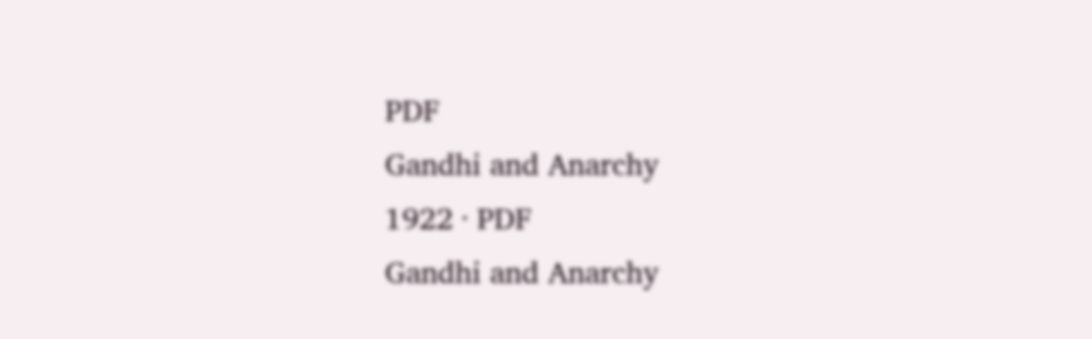PDF
Gandhi and Anarchy
1922 · PDF
Gandhi and Anarchy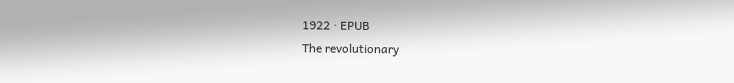1922 · EPUB
The revolutionary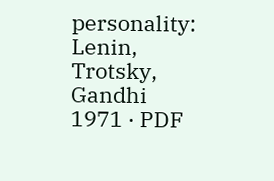personality: Lenin, Trotsky, Gandhi
1971 · PDF